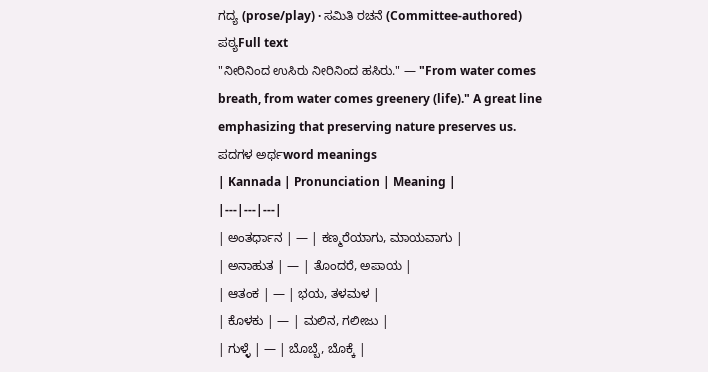ಗದ್ಯ (prose/play) · ಸಮಿತಿ ರಚನೆ (Committee-authored)
ಪಠ್ಯFull text
"ನೀರಿನಿಂದ ಉಸಿರು ನೀರಿನಿಂದ ಹಸಿರು." — "From water comes breath, from water comes greenery (life)." A great line emphasizing that preserving nature preserves us.
ಪದಗಳ ಅರ್ಥword meanings
| Kannada | Pronunciation | Meaning |
|---|---|---|
| ಅಂತರ್ಧಾನ | — | ಕಣ್ಮರೆಯಾಗು, ಮಾಯವಾಗು |
| ಅನಾಹುತ | — | ತೊಂದರೆ, ಅಪಾಯ |
| ಆತಂಕ | — | ಭಯ, ತಳಮಳ |
| ಕೊಳಕು | — | ಮಲಿನ, ಗಲೀಜು |
| ಗುಳ್ಳೆ | — | ಬೊಬ್ಬೆ, ಬೊಕ್ಕೆ |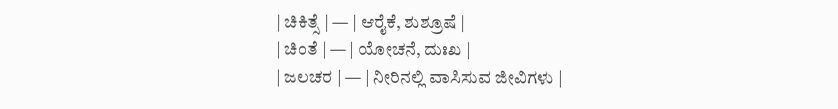| ಚಿಕಿತ್ಸೆ | — | ಆರೈಕೆ, ಶುಶ್ರೂಷೆ |
| ಚಿಂತೆ | — | ಯೋಚನೆ, ದುಃಖ |
| ಜಲಚರ | — | ನೀರಿನಲ್ಲಿ ವಾಸಿಸುವ ಜೀವಿಗಳು |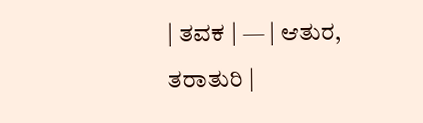| ತವಕ | — | ಆತುರ, ತರಾತುರಿ |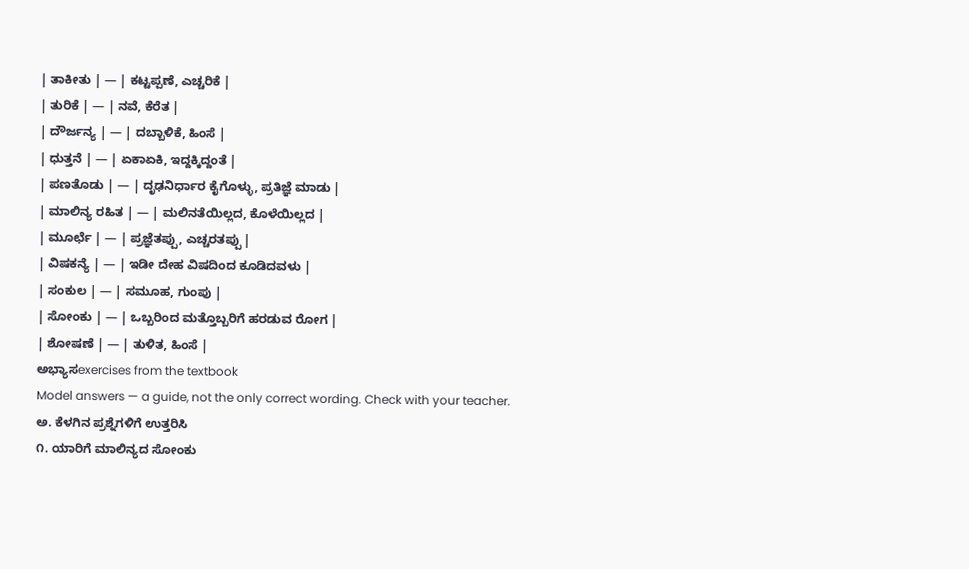| ತಾಕೀತು | — | ಕಟ್ಟಪ್ಪಣೆ, ಎಚ್ಚರಿಕೆ |
| ತುರಿಕೆ | — | ನವೆ, ಕೆರೆತ |
| ದೌರ್ಜನ್ಯ | — | ದಬ್ಬಾಳಿಕೆ, ಹಿಂಸೆ |
| ಧುತ್ತನೆ | — | ಏಕಾಏಕಿ, ಇದ್ದಕ್ಕಿದ್ದಂತೆ |
| ಪಣತೊಡು | — | ದೃಢನಿರ್ಧಾರ ಕೈಗೊಳ್ಳು, ಪ್ರತಿಜ್ಞೆ ಮಾಡು |
| ಮಾಲಿನ್ಯ ರಹಿತ | — | ಮಲಿನತೆಯಿಲ್ಲದ, ಕೊಳೆಯಿಲ್ಲದ |
| ಮೂರ್ಛೆ | — | ಪ್ರಜ್ಞೆತಪ್ಪು, ಎಚ್ಚರತಪ್ಪು |
| ವಿಷಕನ್ಯೆ | — | ಇಡೀ ದೇಹ ವಿಷದಿಂದ ಕೂಡಿದವಳು |
| ಸಂಕುಲ | — | ಸಮೂಹ, ಗುಂಪು |
| ಸೋಂಕು | — | ಒಬ್ಬರಿಂದ ಮತ್ತೊಬ್ಬರಿಗೆ ಹರಡುವ ರೋಗ |
| ಶೋಷಣೆ | — | ತುಳಿತ, ಹಿಂಸೆ |
ಅಭ್ಯಾಸexercises from the textbook
Model answers — a guide, not the only correct wording. Check with your teacher.
ಅ. ಕೆಳಗಿನ ಪ್ರಶ್ನೆಗಳಿಗೆ ಉತ್ತರಿಸಿ
೧. ಯಾರಿಗೆ ಮಾಲಿನ್ಯದ ಸೋಂಕು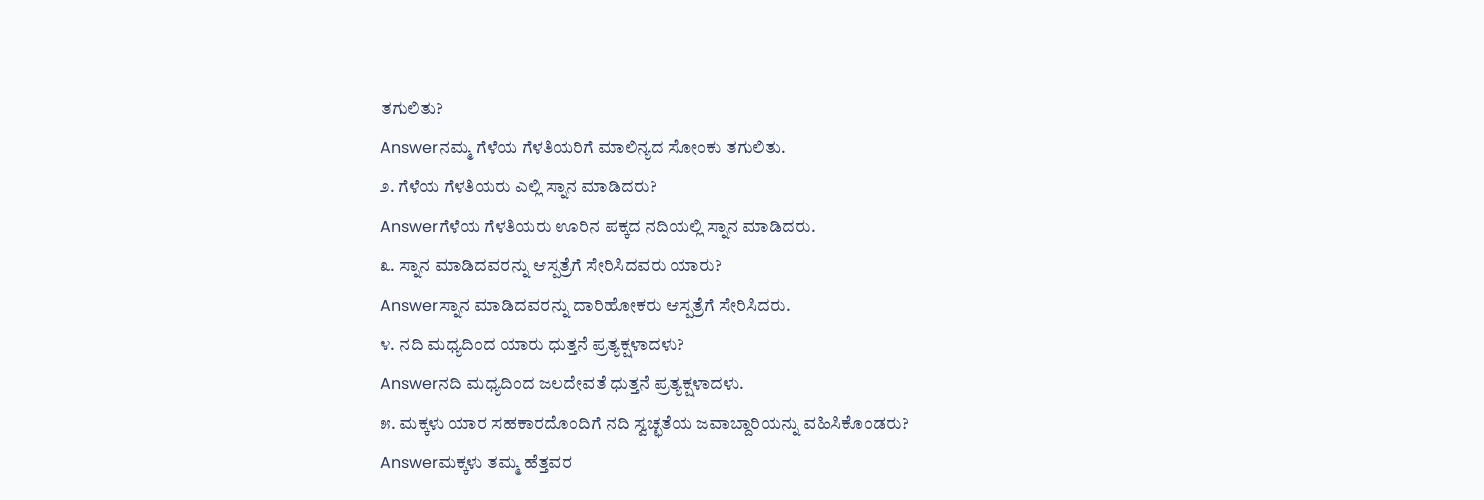ತಗುಲಿತು?
Answerನಮ್ಮ ಗೆಳೆಯ ಗೆಳತಿಯರಿಗೆ ಮಾಲಿನ್ಯದ ಸೋಂಕು ತಗುಲಿತು.
೨. ಗೆಳೆಯ ಗೆಳತಿಯರು ಎಲ್ಲಿ ಸ್ನಾನ ಮಾಡಿದರು?
Answerಗೆಳೆಯ ಗೆಳತಿಯರು ಊರಿನ ಪಕ್ಕದ ನದಿಯಲ್ಲಿ ಸ್ನಾನ ಮಾಡಿದರು.
೩. ಸ್ನಾನ ಮಾಡಿದವರನ್ನು ಆಸ್ಪತ್ರೆಗೆ ಸೇರಿಸಿದವರು ಯಾರು?
Answerಸ್ನಾನ ಮಾಡಿದವರನ್ನು ದಾರಿಹೋಕರು ಆಸ್ಪತ್ರೆಗೆ ಸೇರಿಸಿದರು.
೪. ನದಿ ಮಧ್ಯದಿಂದ ಯಾರು ಧುತ್ತನೆ ಪ್ರತ್ಯಕ್ಷಳಾದಳು?
Answerನದಿ ಮಧ್ಯದಿಂದ ಜಲದೇವತೆ ಧುತ್ತನೆ ಪ್ರತ್ಯಕ್ಷಳಾದಳು.
೫. ಮಕ್ಕಳು ಯಾರ ಸಹಕಾರದೊಂದಿಗೆ ನದಿ ಸ್ವಚ್ಛತೆಯ ಜವಾಬ್ದಾರಿಯನ್ನು ವಹಿಸಿಕೊಂಡರು?
Answerಮಕ್ಕಳು ತಮ್ಮ ಹೆತ್ತವರ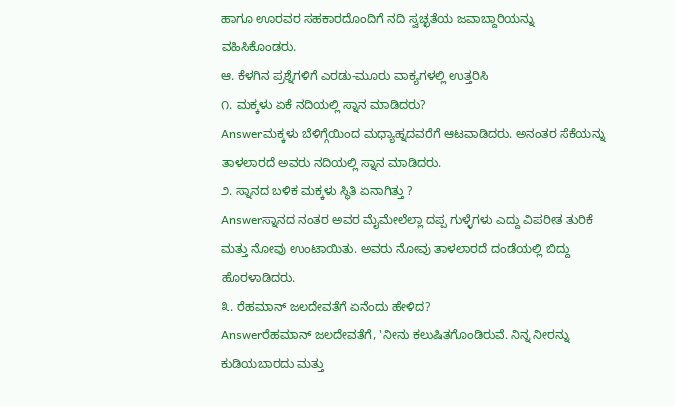ಹಾಗೂ ಊರವರ ಸಹಕಾರದೊಂದಿಗೆ ನದಿ ಸ್ವಚ್ಛತೆಯ ಜವಾಬ್ದಾರಿಯನ್ನು ವಹಿಸಿಕೊಂಡರು.
ಆ. ಕೆಳಗಿನ ಪ್ರಶ್ನೆಗಳಿಗೆ ಎರಡು-ಮೂರು ವಾಕ್ಯಗಳಲ್ಲಿ ಉತ್ತರಿಸಿ
೧. ಮಕ್ಕಳು ಏಕೆ ನದಿಯಲ್ಲಿ ಸ್ನಾನ ಮಾಡಿದರು?
Answerಮಕ್ಕಳು ಬೆಳಿಗ್ಗೆಯಿಂದ ಮಧ್ಯಾಹ್ನದವರೆಗೆ ಆಟವಾಡಿದರು. ಅನಂತರ ಸೆಕೆಯನ್ನು ತಾಳಲಾರದೆ ಅವರು ನದಿಯಲ್ಲಿ ಸ್ನಾನ ಮಾಡಿದರು.
೨. ಸ್ನಾನದ ಬಳಿಕ ಮಕ್ಕಳು ಸ್ಥಿತಿ ಏನಾಗಿತ್ತು ?
Answerಸ್ನಾನದ ನಂತರ ಅವರ ಮೈಮೇಲೆಲ್ಲಾ ದಪ್ಪ ಗುಳ್ಳೆಗಳು ಎದ್ದು ವಿಪರೀತ ತುರಿಕೆ ಮತ್ತು ನೋವು ಉಂಟಾಯಿತು. ಅವರು ನೋವು ತಾಳಲಾರದೆ ದಂಡೆಯಲ್ಲಿ ಬಿದ್ದು ಹೊರಳಾಡಿದರು.
೩. ರೆಹಮಾನ್ ಜಲದೇವತೆಗೆ ಏನೆಂದು ಹೇಳಿದ?
Answerರೆಹಮಾನ್ ಜಲದೇವತೆಗೆ, 'ನೀನು ಕಲುಷಿತಗೊಂಡಿರುವೆ. ನಿನ್ನ ನೀರನ್ನು ಕುಡಿಯಬಾರದು ಮತ್ತು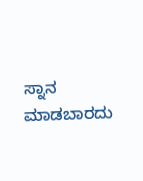ಸ್ನಾನ ಮಾಡಬಾರದು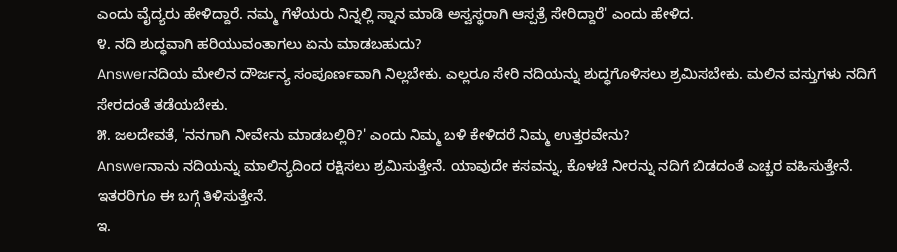ಎಂದು ವೈದ್ಯರು ಹೇಳಿದ್ದಾರೆ. ನಮ್ಮ ಗೆಳೆಯರು ನಿನ್ನಲ್ಲಿ ಸ್ನಾನ ಮಾಡಿ ಅಸ್ವಸ್ಥರಾಗಿ ಆಸ್ಪತ್ರೆ ಸೇರಿದ್ದಾರೆ' ಎಂದು ಹೇಳಿದ.
೪. ನದಿ ಶುದ್ಧವಾಗಿ ಹರಿಯುವಂತಾಗಲು ಏನು ಮಾಡಬಹುದು?
Answerನದಿಯ ಮೇಲಿನ ದೌರ್ಜನ್ಯ ಸಂಪೂರ್ಣವಾಗಿ ನಿಲ್ಲಬೇಕು. ಎಲ್ಲರೂ ಸೇರಿ ನದಿಯನ್ನು ಶುದ್ಧಗೊಳಿಸಲು ಶ್ರಮಿಸಬೇಕು. ಮಲಿನ ವಸ್ತುಗಳು ನದಿಗೆ ಸೇರದಂತೆ ತಡೆಯಬೇಕು.
೫. ಜಲದೇವತೆ, 'ನನಗಾಗಿ ನೀವೇನು ಮಾಡಬಲ್ಲಿರಿ?' ಎಂದು ನಿಮ್ಮ ಬಳಿ ಕೇಳಿದರೆ ನಿಮ್ಮ ಉತ್ತರವೇನು?
Answerನಾನು ನದಿಯನ್ನು ಮಾಲಿನ್ಯದಿಂದ ರಕ್ಷಿಸಲು ಶ್ರಮಿಸುತ್ತೇನೆ. ಯಾವುದೇ ಕಸವನ್ನು, ಕೊಳಚೆ ನೀರನ್ನು ನದಿಗೆ ಬಿಡದಂತೆ ಎಚ್ಚರ ವಹಿಸುತ್ತೇನೆ. ಇತರರಿಗೂ ಈ ಬಗ್ಗೆ ತಿಳಿಸುತ್ತೇನೆ.
ಇ.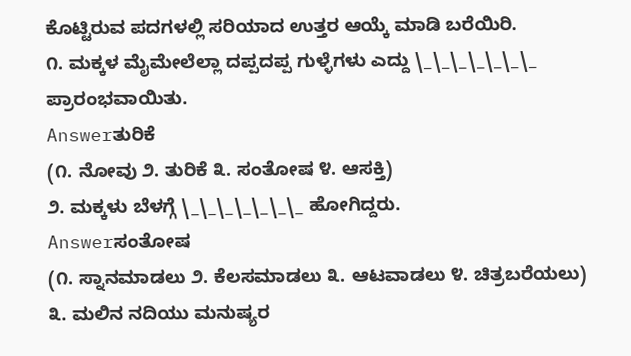ಕೊಟ್ಟಿರುವ ಪದಗಳಲ್ಲಿ ಸರಿಯಾದ ಉತ್ತರ ಆಯ್ಕೆ ಮಾಡಿ ಬರೆಯಿರಿ.
೧. ಮಕ್ಕಳ ಮೈಮೇಲೆಲ್ಲಾ ದಪ್ಪದಪ್ಪ ಗುಳ್ಳೆಗಳು ಎದ್ದು \_\_\_\_\_\_\_ ಪ್ರಾರಂಭವಾಯಿತು.
Answerತುರಿಕೆ
(೧. ನೋವು ೨. ತುರಿಕೆ ೩. ಸಂತೋಷ ೪. ಆಸಕ್ತಿ)
೨. ಮಕ್ಕಳು ಬೆಳಗ್ಗೆ \_\_\_\_\_\_\_ ಹೋಗಿದ್ದರು.
Answerಸಂತೋಷ
(೧. ಸ್ನಾನಮಾಡಲು ೨. ಕೆಲಸಮಾಡಲು ೩. ಆಟವಾಡಲು ೪. ಚಿತ್ರಬರೆಯಲು)
೩. ಮಲಿನ ನದಿಯು ಮನುಷ್ಯರ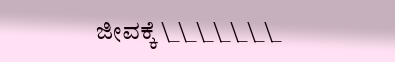ಜೀವಕ್ಕೆ \_\_\_\_\_\_\_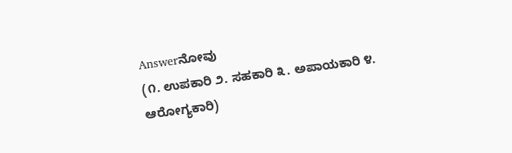Answerನೋವು
(೧. ಉಪಕಾರಿ ೨. ಸಹಕಾರಿ ೩. ಅಪಾಯಕಾರಿ ೪. ಆರೋಗ್ಯಕಾರಿ)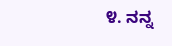೪. ನನ್ನ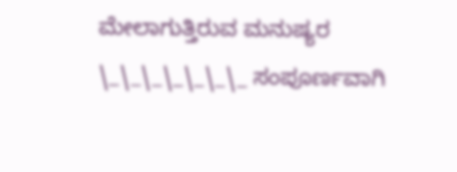ಮೇಲಾಗುತ್ತಿರುವ ಮನುಷ್ಯರ \_\_\_\_\_\_\_ ಸಂಪೂರ್ಣವಾಗಿ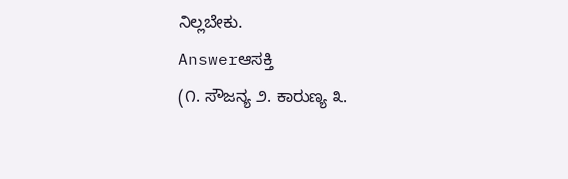ನಿಲ್ಲಬೇಕು.
Answerಆಸಕ್ತಿ
(೧. ಸೌಜನ್ಯ ೨. ಕಾರುಣ್ಯ ೩.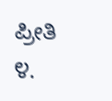ಪ್ರೀತಿ ೪.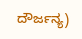ದೌರ್ಜನ್ಯ)